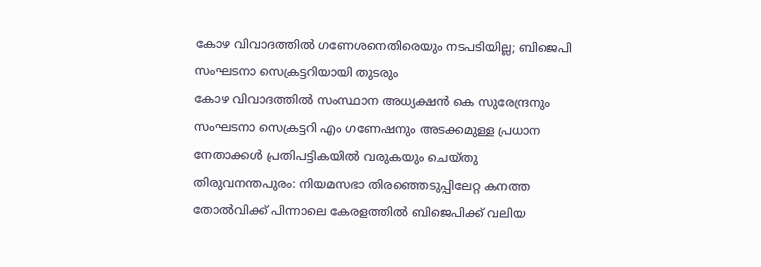കോഴ വിവാദത്തിൽ ഗണേശനെതിരെയും നടപടിയില്ല; ബിജെപി സംഘടനാ സെക്രട്ടറിയായി തുടരും
കോഴ വിവാദത്തിൽ സംസ്ഥാന അധ്യക്ഷൻ കെ സുരേന്ദ്രനും സംഘടനാ സെക്രട്ടറി എം ഗണേഷനും അടക്കമുള്ള പ്രധാന നേതാക്കൾ പ്രതിപട്ടികയിൽ വരുകയും ചെയ്തു
തിരുവനന്തപുരം: നിയമസഭാ തിരഞ്ഞെടുപ്പിലേറ്റ കനത്ത തോൽവിക്ക് പിന്നാലെ കേരളത്തിൽ ബിജെപിക്ക് വലിയ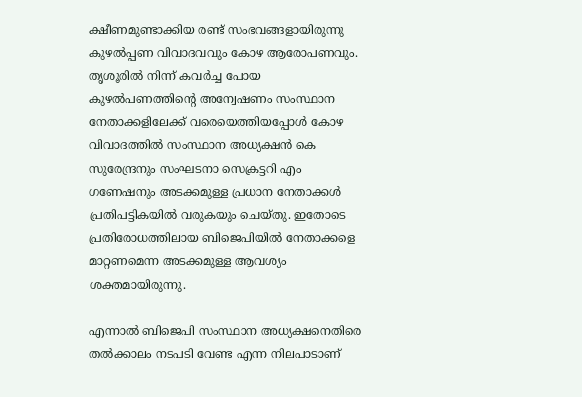ക്ഷീണമുണ്ടാക്കിയ രണ്ട് സംഭവങ്ങളായിരുന്നു കുഴൽപ്പണ വിവാദവവും കോഴ ആരോപണവും. തൃശൂരിൽ നിന്ന് കവർച്ച പോയ കുഴൽപണത്തിന്റെ അന്വേഷണം സംസ്ഥാന നേതാക്കളിലേക്ക് വരെയെത്തിയപ്പോൾ കോഴ വിവാദത്തിൽ സംസ്ഥാന അധ്യക്ഷൻ കെ സുരേന്ദ്രനും സംഘടനാ സെക്രട്ടറി എം ഗണേഷനും അടക്കമുള്ള പ്രധാന നേതാക്കൾ പ്രതിപട്ടികയിൽ വരുകയും ചെയ്തു. ഇതോടെ പ്രതിരോധത്തിലായ ബിജെപിയിൽ നേതാക്കളെ മാറ്റണമെന്ന അടക്കമുള്ള ആവശ്യം ശക്തമായിരുന്നു.

എന്നാൽ ബിജെപി സംസ്ഥാന അധ്യക്ഷനെതിരെ തൽക്കാലം നടപടി വേണ്ട എന്ന നിലപാടാണ്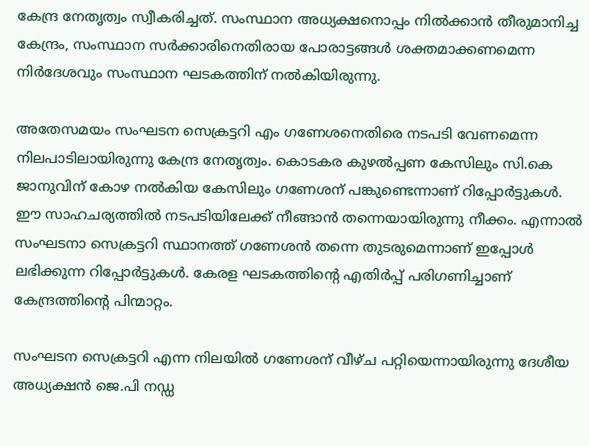കേന്ദ്ര നേതൃത്വം സ്വീകരിച്ചത്. സംസ്ഥാന അധ്യക്ഷനൊപ്പം നിൽക്കാൻ തീരുമാനിച്ച കേന്ദ്രം, സംസ്ഥാന സർക്കാരിനെതിരായ പോരാട്ടങ്ങൾ ശക്തമാക്കണമെന്ന നിർദേശവും സംസ്ഥാന ഘടകത്തിന് നൽകിയിരുന്നു.

അതേസമയം സംഘടന സെക്രട്ടറി എം ഗണേശനെതിരെ നടപടി വേണമെന്ന നിലപാടിലായിരുന്നു കേന്ദ്ര നേതൃത്വം. കൊടകര കുഴൽപ്പണ കേസിലും സി.കെ ജാനുവിന് കോഴ നൽകിയ കേസിലും ഗണേശന് പങ്കുണ്ടെന്നാണ് റിപ്പോർട്ടുകൾ. ഈ സാഹചര്യത്തിൽ നടപടിയിലേക്ക് നീങ്ങാൻ തന്നെയായിരുന്നു നീക്കം. എന്നാൽ സംഘടനാ സെക്രട്ടറി സ്ഥാനത്ത് ഗണേശൻ തന്നെ തുടരുമെന്നാണ് ഇപ്പോൾ ലഭിക്കുന്ന റിപ്പോർട്ടുകൾ. കേരള ഘടകത്തിന്റെ എതിർപ്പ് പരിഗണിച്ചാണ് കേന്ദ്രത്തിന്റെ പിന്മാറ്റം.

സംഘടന സെക്രട്ടറി എന്ന നിലയിൽ ഗണേശന് വീഴ്ച പറ്റിയെന്നായിരുന്നു ദേശീയ അധ്യക്ഷൻ ജെ.പി നഡ്ഡ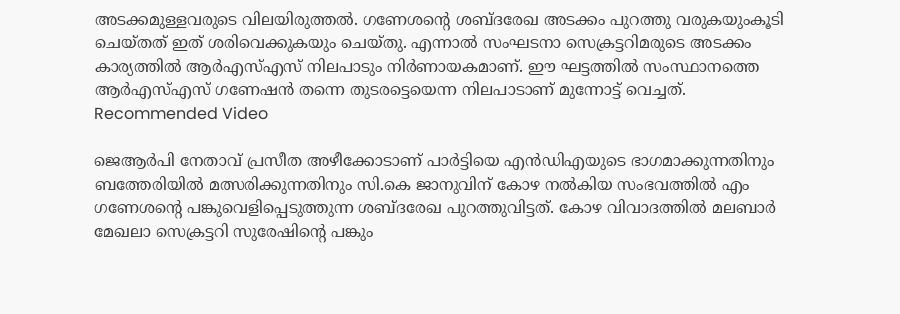അടക്കമുള്ളവരുടെ വിലയിരുത്തൽ. ഗണേശന്റെ ശബ്ദരേഖ അടക്കം പുറത്തു വരുകയുംകൂടി ചെയ്തത് ഇത് ശരിവെക്കുകയും ചെയ്തു. എന്നാൽ സംഘടനാ സെക്രട്ടറിമരുടെ അടക്കം കാര്യത്തിൽ ആർഎസ്എസ് നിലപാടും നിർണായകമാണ്. ഈ ഘട്ടത്തിൽ സംസ്ഥാനത്തെ ആർഎസ്എസ് ഗണേഷൻ തന്നെ തുടരട്ടെയെന്ന നിലപാടാണ് മുന്നോട്ട് വെച്ചത്.
Recommended Video

ജെആർപി നേതാവ് പ്രസീത അഴീക്കോടാണ് പാർട്ടിയെ എൻഡിഎയുടെ ഭാഗമാക്കുന്നതിനും ബത്തേരിയിൽ മത്സരിക്കുന്നതിനും സി.കെ ജാനുവിന് കോഴ നൽകിയ സംഭവത്തിൽ എം ഗണേശന്റെ പങ്കുവെളിപ്പെടുത്തുന്ന ശബ്ദരേഖ പുറത്തുവിട്ടത്. കോഴ വിവാദത്തിൽ മലബാർ മേഖലാ സെക്രട്ടറി സുരേഷിന്റെ പങ്കും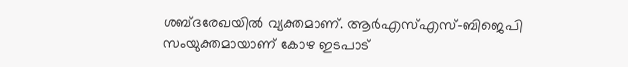ശബ്ദരേഖയിൽ വ്യക്തമാണ്. ആർഎസ്എസ്-ബിജെപി സംയുക്തമായാണ് കോഴ ഇടപാട്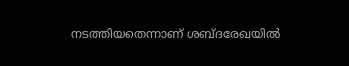നടത്തിയതെന്നാണ് ശബ്ദരേഖയിൽ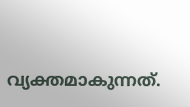വ്യക്തമാകുന്നത്.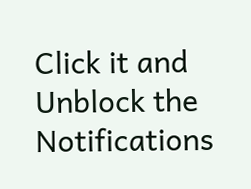Click it and Unblock the Notifications